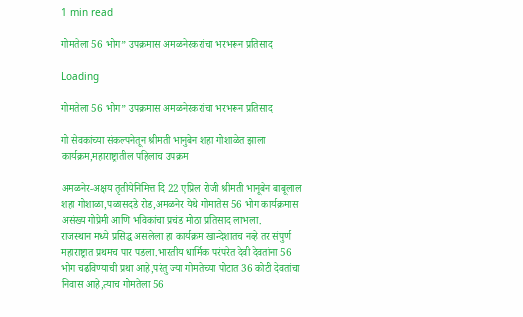1 min read

गोमतेला 56 भोग” उपक्रमास अमळनेरकरांचा भरभरून प्रतिसाद

Loading

गोमतेला 56 भोग” उपक्रमास अमळनेरकरांचा भरभरून प्रतिसाद

गो सेवकांच्या संकल्पनेतून श्रीमती भानुबेन शहा गोशाळेत झाला कार्यक्रम,महाराष्ट्रातील पहिलाच उपक्रम

अमळनेर-अक्षय तृतीयेनिमित्त दि 22 एप्रिल रोजी श्रीमती भानूबेन बाबूलाल शहा गोशाळा,पळासदडे रोड,अमळनेर येथे गोमातेस 56 भोग कार्यक्रमास असंख्य गोप्रेमी आणि भविकांचा प्रचंड मोठा प्रतिसाद लाभला.
राजस्थान मध्ये प्रसिद्ध असलेला हा कार्यक्रम खान्देशातच नव्हे तर संपुर्ण महाराष्ट्रात प्रथमच पार पडला.भारतीय धार्मिक परंपरेत देवी देवतांना 56 भोग चढविण्याची प्रथा आहे,परंतु ज्या गोमतेच्या पोटात 36 कोटी देवतांचा निवास आहे,त्याच गोमतेला 56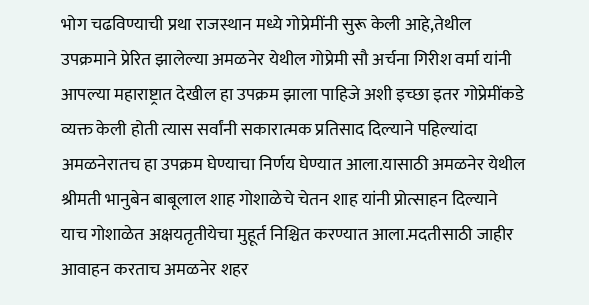भोग चढविण्याची प्रथा राजस्थान मध्ये गोप्रेमींनी सुरू केली आहे,तेथील उपक्रमाने प्रेरित झालेल्या अमळनेर येथील गोप्रेमी सौ अर्चना गिरीश वर्मा यांनी आपल्या महाराष्ट्रात देखील हा उपक्रम झाला पाहिजे अशी इच्छा इतर गोप्रेमींकडे व्यक्त केली होती त्यास सर्वांनी सकारात्मक प्रतिसाद दिल्याने पहिल्यांदा अमळनेरातच हा उपक्रम घेण्याचा निर्णय घेण्यात आला.यासाठी अमळनेर येथील श्रीमती भानुबेन बाबूलाल शाह गोशाळेचे चेतन शाह यांनी प्रोत्साहन दिल्याने याच गोशाळेत अक्षयतृतीयेचा मुहूर्त निश्चित करण्यात आला.मदतीसाठी जाहीर आवाहन करताच अमळनेर शहर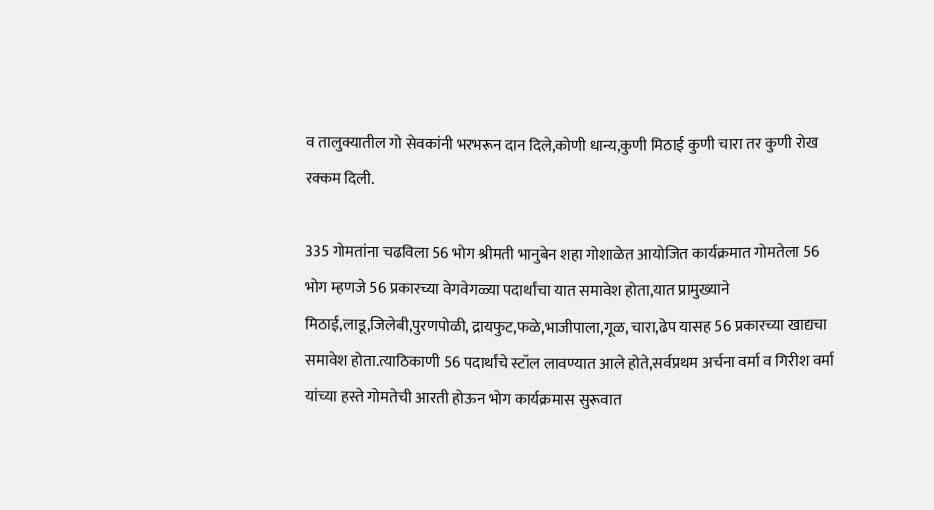व तालुक्यातील गो सेवकांनी भरभरून दान दिले,कोणी धान्य,कुणी मिठाई कुणी चारा तर कुणी रोख रक्कम दिली.

335 गोमतांना चढविला 56 भोग श्रीमती भानुबेन शहा गोशाळेत आयोजित कार्यक्रमात गोमतेला 56 भोग म्हणजे 56 प्रकारच्या वेगवेगळ्या पदार्थांचा यात समावेश होता,यात प्रामुख्याने मिठाई,लाडू,जिलेबी,पुरणपोळी, द्रायफुट,फळे,भाजीपाला,गूळ, चारा,ढेप यासह 56 प्रकारच्या खाद्यचा समावेश होता.त्याठिकाणी 56 पदार्थांचे स्टॉल लावण्यात आले होते,सर्वप्रथम अर्चना वर्मा व गिरीश वर्मा यांच्या हस्ते गोमतेची आरती होऊन भोग कार्यक्रमास सुरूवात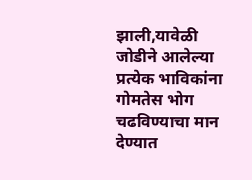झाली,यावेळी जोडीने आलेल्या प्रत्येक भाविकांना गोमतेस भोग चढविण्याचा मान देण्यात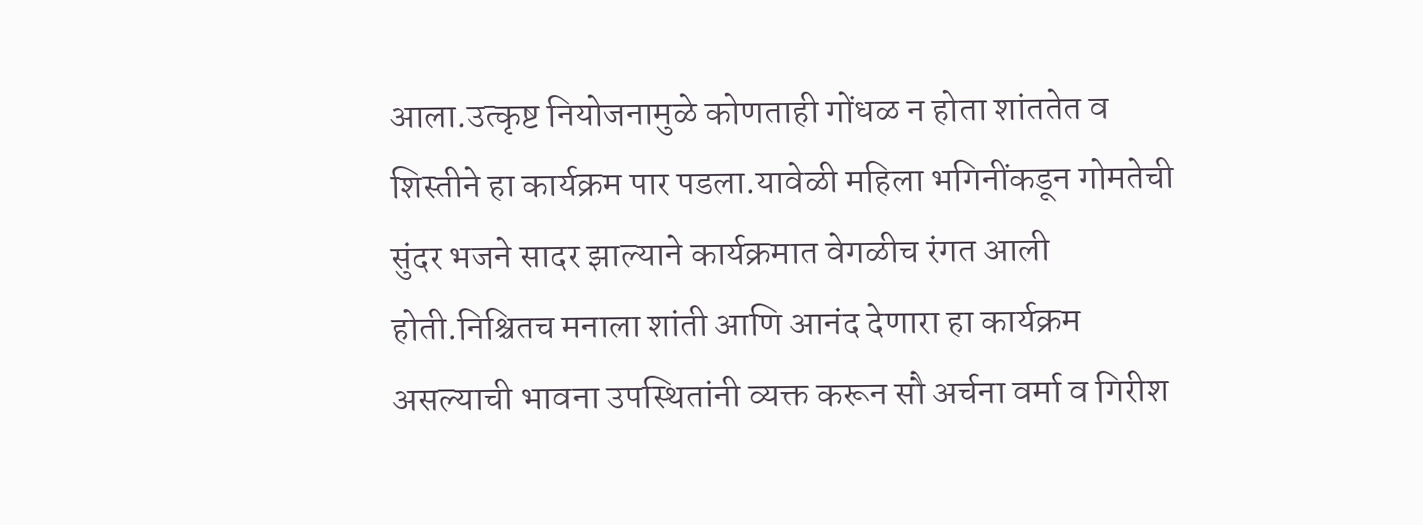आला.उत्कृष्ट नियोजनामुळे कोणताही गोंधळ न होता शांततेत व शिस्तीने हा कार्यक्रम पार पडला.यावेळी महिला भगिनींकडून गोमतेची सुंदर भजने सादर झाल्याने कार्यक्रमात वेगळीच रंगत आली होती.निश्चितच मनाला शांती आणि आनंद देणारा हा कार्यक्रम असल्याची भावना उपस्थितांनी व्यक्त करून सौ अर्चना वर्मा व गिरीश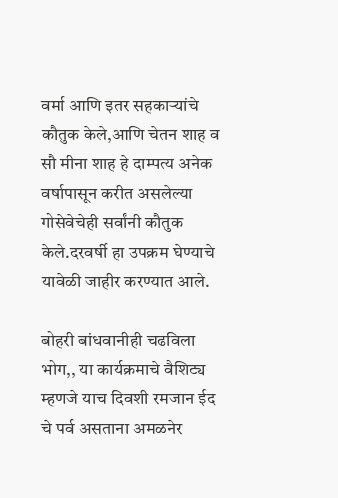वर्मा आणि इतर सहकाऱ्यांचे कौतुक केले,आणि चेतन शाह व सौ मीना शाह हे दाम्पत्य अनेक वर्षापासून करीत असलेल्या गोसेवेचेही सर्वांनी कौतुक केले.दरवर्षी हा उपक्रम घेण्याचे यावेळी जाहीर करण्यात आले.

बोहरी बांधवानीही चढविला भोग,, या कार्यक्रमाचे वैशिट्य म्हणजे याच दिवशी रमजान ईद चे पर्व असताना अमळनेर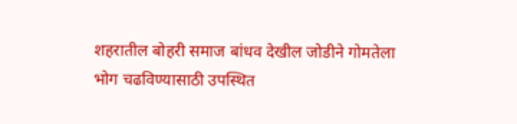शहरातील बोहरी समाज बांधव देखील जोडीने गोमतेला भोग चढविण्यासाठी उपस्थित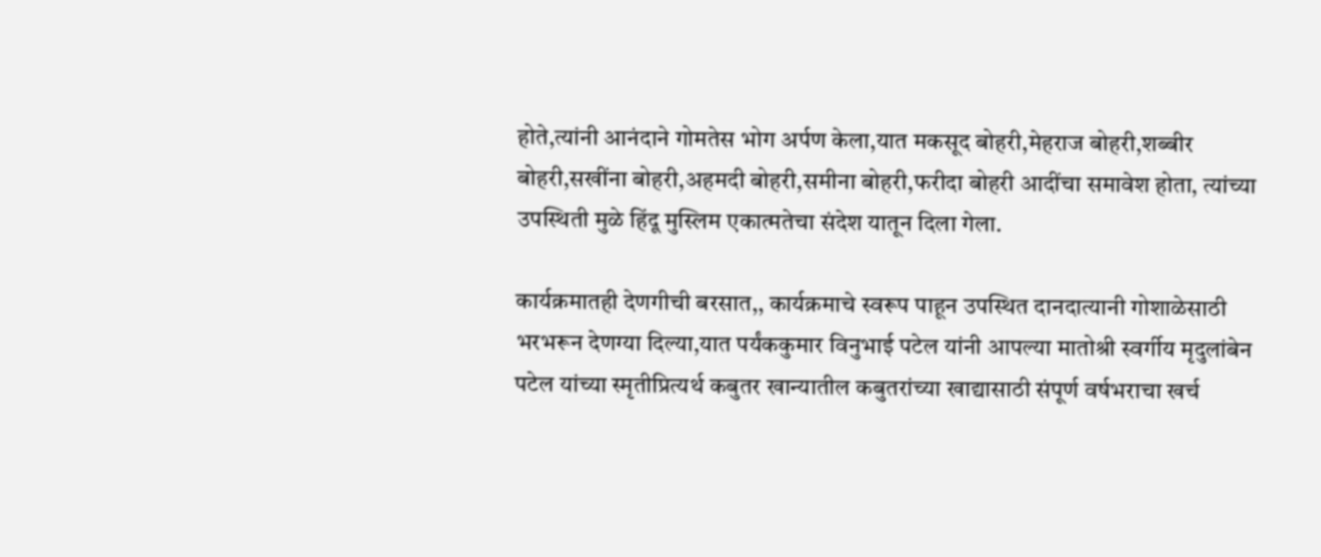होते,त्यांनी आनंदाने गोमतेस भोग अर्पण केला,यात मकसूद बोहरी,मेहराज बोहरी,शब्बीर बोहरी,सखींना बोहरी,अहमदी बोहरी,समीना बोहरी,फरीदा बोहरी आदींचा समावेश होता, त्यांच्या उपस्थिती मुळे हिंदू मुस्लिम एकात्मतेचा संदेश यातून दिला गेला.

कार्यक्रमातही देणगीची बरसात,, कार्यक्रमाचे स्वरूप पाहून उपस्थित दानदात्यानी गोशाळेसाठी भरभरून देणग्या दिल्या,यात पर्यंककुमार विनुभाई पटेल यांनी आपल्या मातोश्री स्वर्गीय मृदुलांबेन पटेल यांच्या स्मृतीप्रित्यर्थ कबुतर खान्यातील कबुतरांच्या खाद्यासाठी संपूर्ण वर्षभराचा खर्च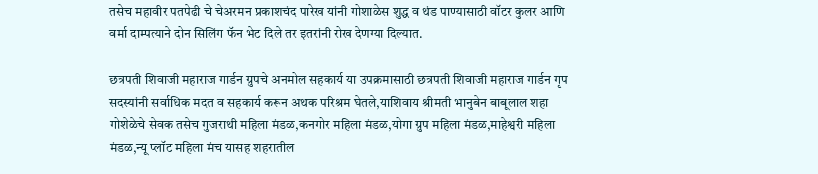तसेच महावीर पतपेढी चे चेअरमन प्रकाशचंद पारेख यांनी गोशाळेस शुद्ध व थंड पाण्यासाठी वॉटर कुलर आणि वर्मा दाम्पत्याने दोन सिलिंग फॅन भेट दिले तर इतरांनी रोख देणग्या दिल्यात.

छत्रपती शिवाजी महाराज गार्डन ग्रुपचे अनमोल सहकार्य या उपक्रमासाठी छत्रपती शिवाजी महाराज गार्डन गृप सदस्यांनी सर्वाधिक मदत व सहकार्य करून अथक परिश्रम घेतले,याशिवाय श्रीमती भानुबेन बाबूलाल शहा गोशेळेचे सेवक तसेच गुजराथी महिला मंडळ,कनगोर महिला मंडळ,योगा ग्रुप महिला मंडळ,माहेश्वरी महिला मंडळ,न्यू प्लॉट महिला मंच यासह शहरातील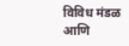विविध मंडळ आणि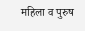महिला व पुरुष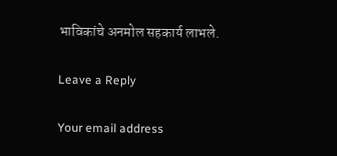भाविकांचे अनमोल सहकार्य लाभले.

Leave a Reply

Your email address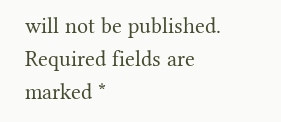will not be published. Required fields are marked *